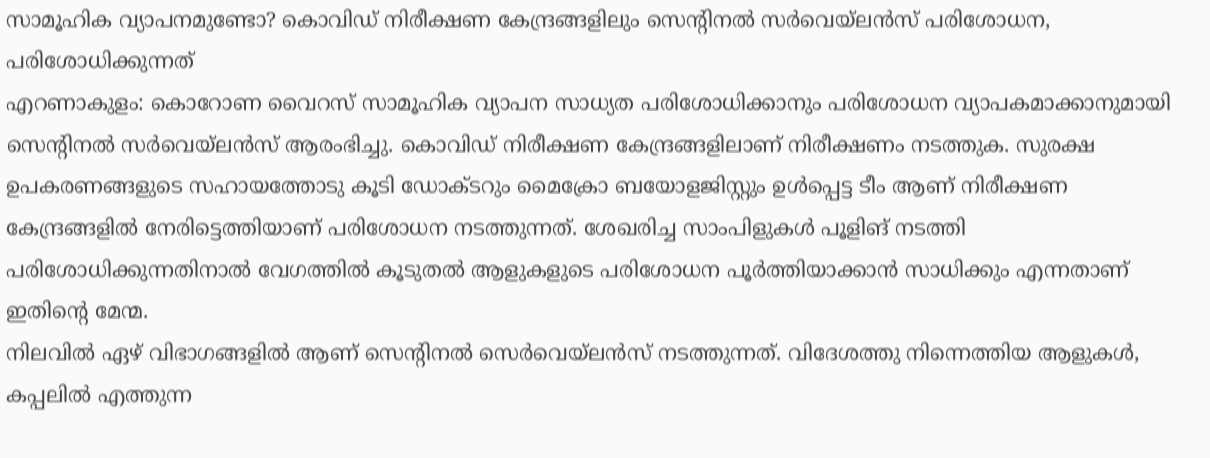സാമൂഹിക വ്യാപനമുണ്ടോ? കൊവിഡ് നിരീക്ഷണ കേന്ദ്രങ്ങളിലും സെന്റിനൽ സർവെയ്ലൻസ് പരിശോധന, പരിശോധിക്കുന്നത്
എറണാകുളം: കൊറോണ വൈറസ് സാമൂഹിക വ്യാപന സാധ്യത പരിശോധിക്കാനും പരിശോധന വ്യാപകമാക്കാനുമായി സെന്റിനൽ സർവെയ്ലൻസ് ആരംഭിച്ചു. കൊവിഡ് നിരീക്ഷണ കേന്ദ്രങ്ങളിലാണ് നിരീക്ഷണം നടത്തുക. സുരക്ഷ ഉപകരണങ്ങളുടെ സഹായത്തോടു കൂടി ഡോക്ടറും മൈക്രോ ബയോളജിസ്റ്റും ഉൾപ്പെട്ട ടീം ആണ് നിരീക്ഷണ കേന്ദ്രങ്ങളിൽ നേരിട്ടെത്തിയാണ് പരിശോധന നടത്തുന്നത്. ശേഖരിച്ച സാംപിളുകൾ പൂളിങ് നടത്തി പരിശോധിക്കുന്നതിനാൽ വേഗത്തിൽ കൂടുതൽ ആളുകളുടെ പരിശോധന പൂർത്തിയാക്കാൻ സാധിക്കും എന്നതാണ് ഇതിന്റെ മേന്മ.
നിലവിൽ ഏഴ് വിഭാഗങ്ങളിൽ ആണ് സെന്റിനൽ സെർവെയ്ലൻസ് നടത്തുന്നത്. വിദേശത്തു നിന്നെത്തിയ ആളുകൾ, കപ്പലിൽ എത്തുന്ന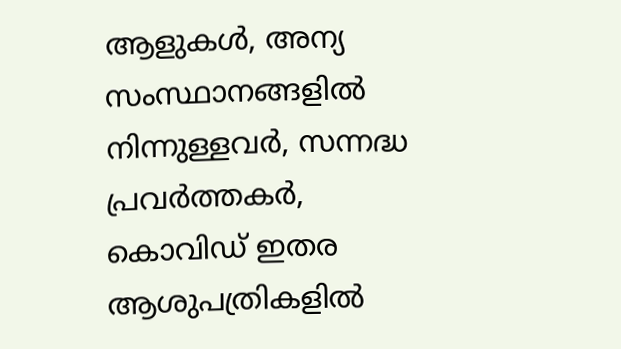ആളുകൾ, അന്യ സംസ്ഥാനങ്ങളിൽ നിന്നുള്ളവർ, സന്നദ്ധ പ്രവർത്തകർ, കൊവിഡ് ഇതര ആശുപത്രികളിൽ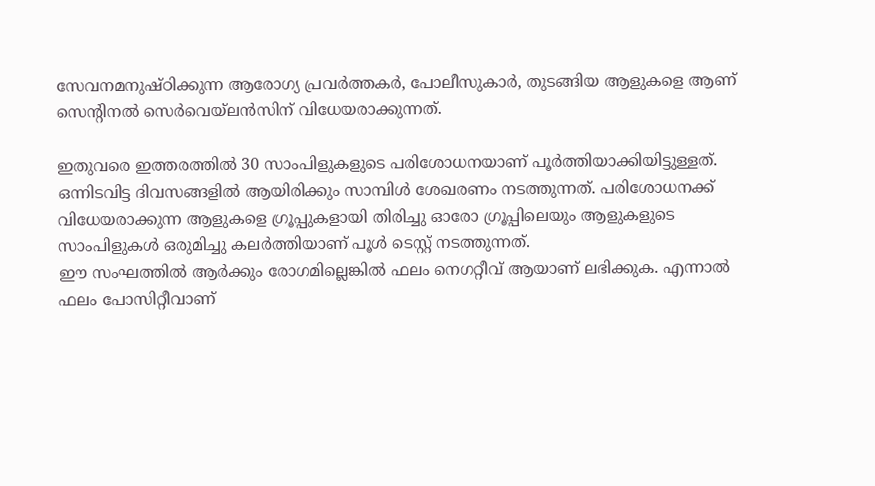സേവനമനുഷ്ഠിക്കുന്ന ആരോഗ്യ പ്രവർത്തകർ, പോലീസുകാർ, തുടങ്ങിയ ആളുകളെ ആണ് സെന്റിനൽ സെർവെയ്ലൻസിന് വിധേയരാക്കുന്നത്.

ഇതുവരെ ഇത്തരത്തിൽ 30 സാംപിളുകളുടെ പരിശോധനയാണ് പൂർത്തിയാക്കിയിട്ടുള്ളത്. ഒന്നിടവിട്ട ദിവസങ്ങളിൽ ആയിരിക്കും സാമ്പിൾ ശേഖരണം നടത്തുന്നത്. പരിശോധനക്ക് വിധേയരാക്കുന്ന ആളുകളെ ഗ്രൂപ്പുകളായി തിരിച്ചു ഓരോ ഗ്രൂപ്പിലെയും ആളുകളുടെ സാംപിളുകൾ ഒരുമിച്ചു കലർത്തിയാണ് പൂൾ ടെസ്റ്റ് നടത്തുന്നത്.
ഈ സംഘത്തിൽ ആർക്കും രോഗമില്ലെങ്കിൽ ഫലം നെഗറ്റീവ് ആയാണ് ലഭിക്കുക. എന്നാൽ ഫലം പോസിറ്റീവാണ്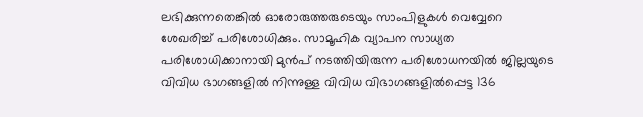ലഭിക്കുന്നതെങ്കിൽ ഓരോരുത്തരുടെയും സാംപിളുകൾ വെവ്വേറെ ശേഖരിച്ച് പരിശോധിക്കും. സാമൂഹിക വ്യാപന സാധ്യത പരിശോധിക്കാനായി മുൻപ് നടത്തിയിരുന്ന പരിശോധനയിൽ ജില്ലയുടെ വിവിധ ഭാഗങ്ങളിൽ നിന്നുള്ള വിവിധ വിഭാഗങ്ങളിൽപ്പെട്ട 136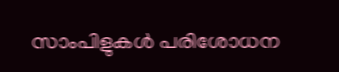സാംപിളുകൾ പരിശോധന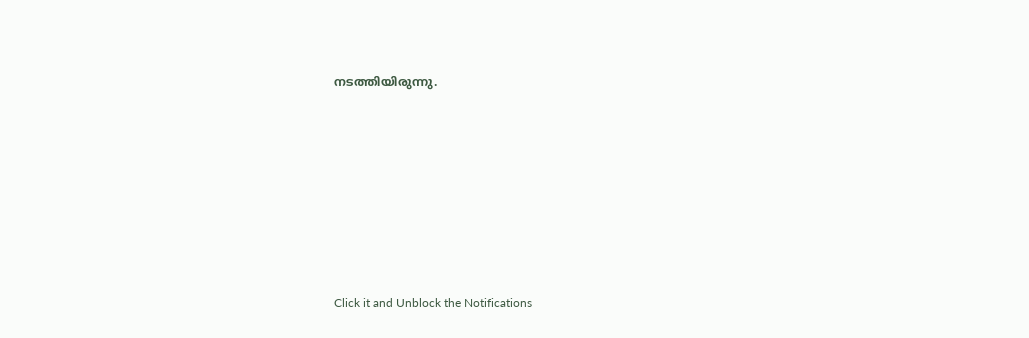നടത്തിയിരുന്നു.












Click it and Unblock the Notifications